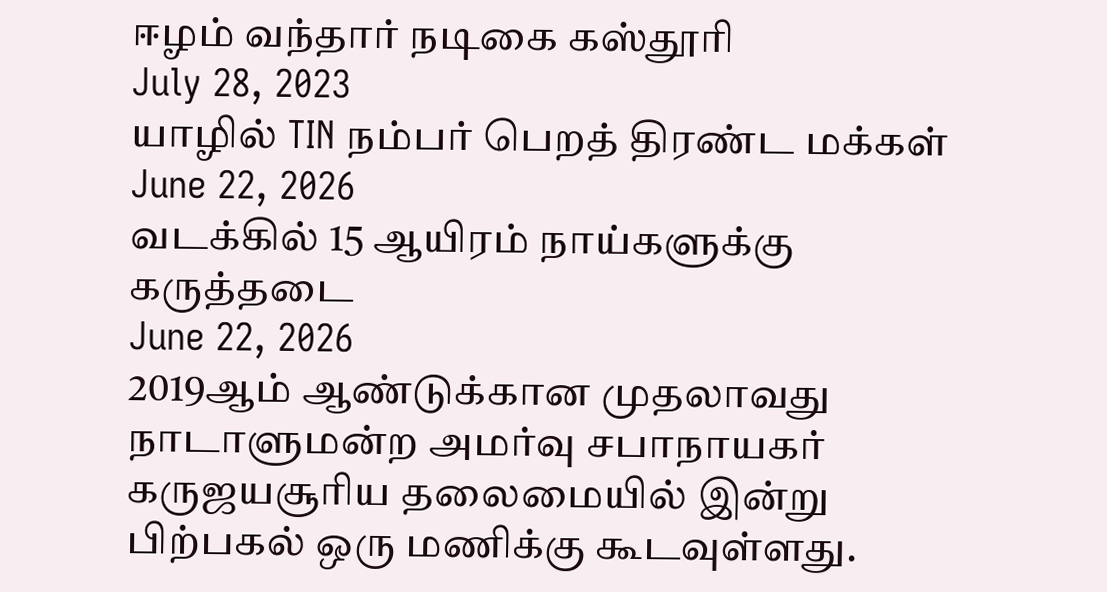ஈழம் வந்தார் நடிகை கஸ்தூரி
July 28, 2023
யாழில் TIN நம்பர் பெறத் திரண்ட மக்கள்
June 22, 2026
வடக்கில் 15 ஆயிரம் நாய்களுக்கு கருத்தடை
June 22, 2026
2019ஆம் ஆண்டுக்கான முதலாவது நாடாளுமன்ற அமர்வு சபாநாயகர் கருஜயசூரிய தலைமையில் இன்று பிற்பகல் ஒரு மணிக்கு கூடவுள்ளது.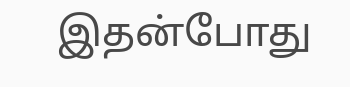இதன்போது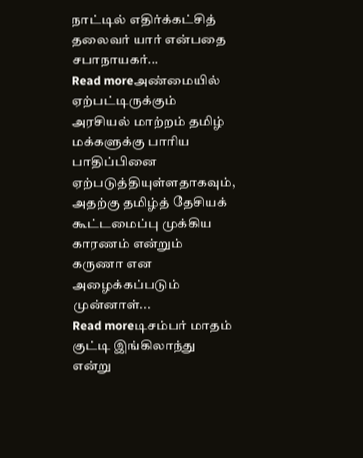நாட்டில் எதிர்க்கட்சித் தலைவர் யார் என்பதை சபாநாயகர்...
Read moreஅண்மையில் ஏற்பட்டிருக்கும் அரசியல் மாற்றம் தமிழ் மக்களுக்கு பாரிய பாதிப்பினை ஏற்படுத்தியுள்ளதாகவும், அதற்கு தமிழ்த் தேசியக் கூட்டமைப்பு முக்கிய காரணம் என்றும் கருணா என அழைக்கப்படும் முன்னாள்...
Read moreடிசம்பர் மாதம் குட்டி இங்கிலாந்து என்று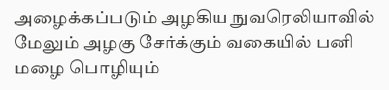அழைக்கப்படும் அழகிய நுவரெலியாவில் மேலும் அழகு சேர்க்கும் வகையில் பனி மழை பொழியும்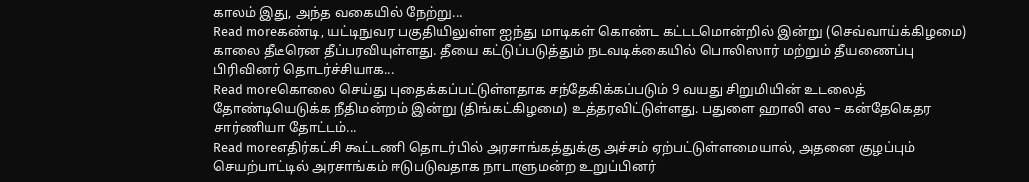காலம் இது, அந்த வகையில் நேற்று...
Read moreகண்டி, யட்டிநுவர பகுதியிலுள்ள ஐந்து மாடிகள் கொண்ட கட்டடமொன்றில் இன்று (செவ்வாய்க்கிழமை) காலை தீடீரென தீப்பரவியுள்ளது. தீயை கட்டுப்படுத்தும் நடவடிக்கையில் பொலிஸார் மற்றும் தீயணைப்பு பிரிவினர் தொடர்ச்சியாக...
Read moreகொலை செய்து புதைக்கப்பட்டுள்ளதாக சந்தேகிக்கப்படும் 9 வயது சிறுமியின் உடலைத் தோண்டியெடுக்க நீதிமன்றம் இன்று (திங்கட்கிழமை) உத்தரவிட்டுள்ளது. பதுளை ஹாலி எல – கன்தேகெதர சார்ணியா தோட்டம்...
Read moreஎதிர்கட்சி கூட்டணி தொடர்பில் அரசாங்கத்துக்கு அச்சம் ஏற்பட்டுள்ளமையால், அதனை குழப்பும் செயற்பாட்டில் அரசாங்கம் ஈடுபடுவதாக நாடாளுமன்ற உறுப்பினர்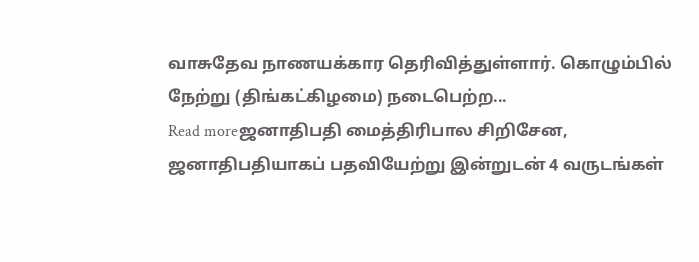வாசுதேவ நாணயக்கார தெரிவித்துள்ளார். கொழும்பில் நேற்று (திங்கட்கிழமை) நடைபெற்ற...
Read moreஜனாதிபதி மைத்திரிபால சிறிசேன, ஜனாதிபதியாகப் பதவியேற்று இன்றுடன் 4 வருடங்கள்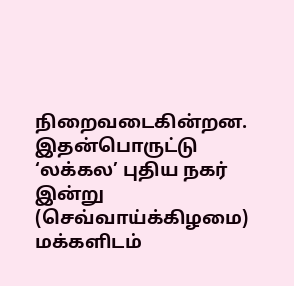நிறைவடைகின்றன. இதன்பொருட்டு ‘லக்கல’ புதிய நகர் இன்று (செவ்வாய்க்கிழமை) மக்களிடம்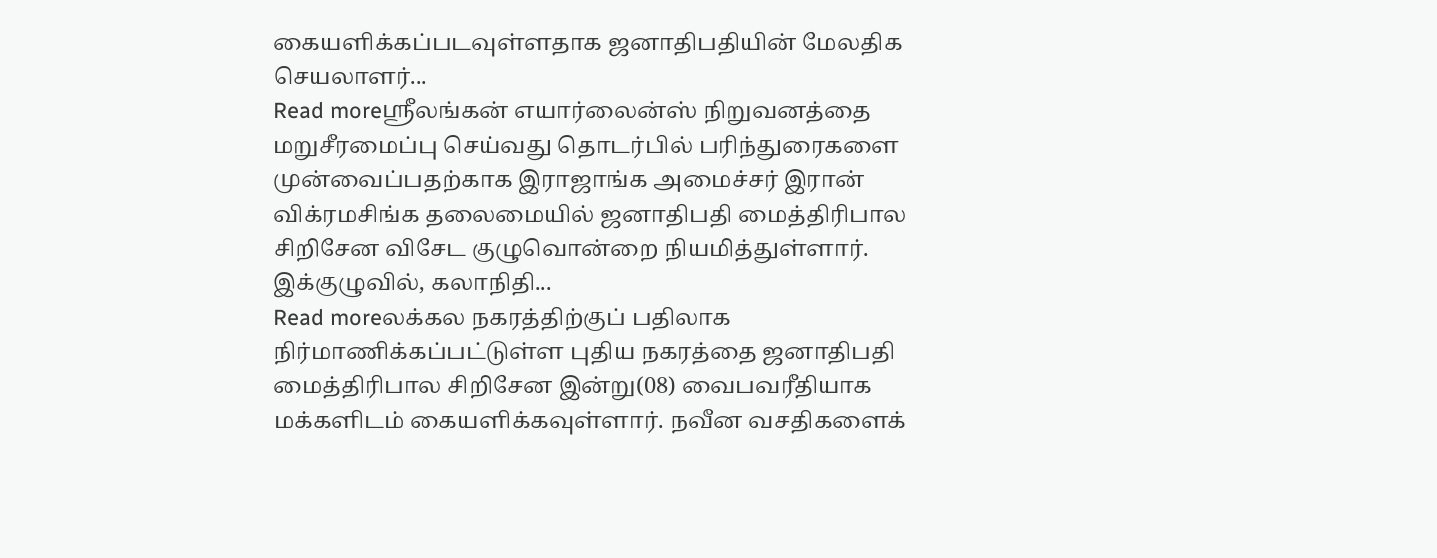கையளிக்கப்படவுள்ளதாக ஜனாதிபதியின் மேலதிக செயலாளர்...
Read moreஶ்ரீலங்கன் எயார்லைன்ஸ் நிறுவனத்தை மறுசீரமைப்பு செய்வது தொடர்பில் பரிந்துரைகளை முன்வைப்பதற்காக இராஜாங்க அமைச்சர் இரான் விக்ரமசிங்க தலைமையில் ஜனாதிபதி மைத்திரிபால சிறிசேன விசேட குழுவொன்றை நியமித்துள்ளார். இக்குழுவில், கலாநிதி...
Read moreலக்கல நகரத்திற்குப் பதிலாக நிர்மாணிக்கப்பட்டுள்ள புதிய நகரத்தை ஜனாதிபதி மைத்திரிபால சிறிசேன இன்று(08) வைபவரீதியாக மக்களிடம் கையளிக்கவுள்ளார். நவீன வசதிகளைக்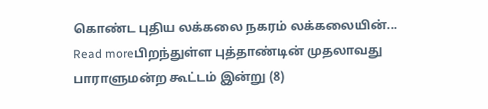கொண்ட புதிய லக்கலை நகரம் லக்கலையின்...
Read moreபிறந்துள்ள புத்தாண்டின் முதலாவது பாராளுமன்ற கூட்டம் இன்று (8)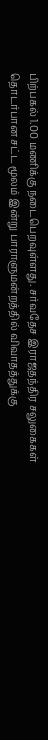பிற்பகல் 1.00 மணிக்கு நடைபெறவுள்ளது. சர்வதேச இராஜதந்திர சலுகைகள் தொடர்பான சட்ட மூலம் இன்று பாராளுமன்றத்தில் விவாதத்துக்கு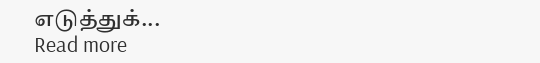எடுத்துக்...
Read more